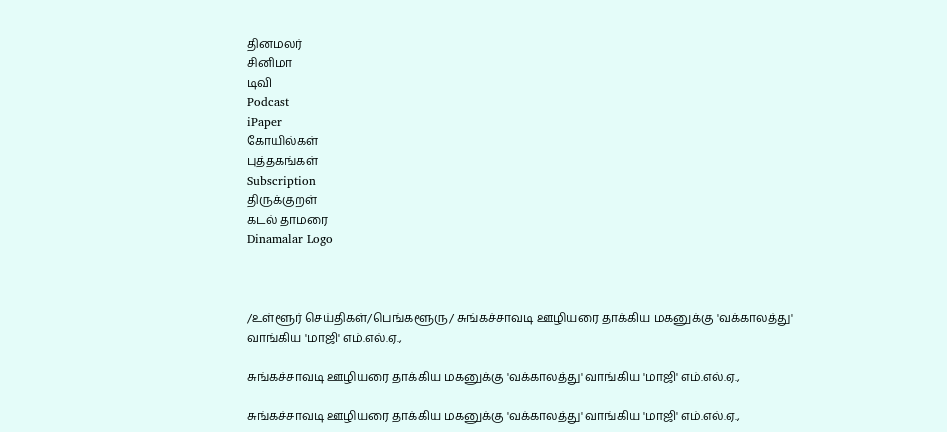தினமலர்
சினிமா
டிவி
Podcast
iPaper
கோயில்கள்
புத்தகங்கள்
Subscription
திருக்குறள்
கடல் தாமரை
Dinamalar Logo



/உள்ளூர் செய்திகள்/பெங்களூரு/ சுங்கச்சாவடி ஊழியரை தாக்கிய மகனுக்கு 'வக்காலத்து' வாங்கிய 'மாஜி' எம்.எல்.ஏ.,

சுங்கச்சாவடி ஊழியரை தாக்கிய மகனுக்கு 'வக்காலத்து' வாங்கிய 'மாஜி' எம்.எல்.ஏ.,

சுங்கச்சாவடி ஊழியரை தாக்கிய மகனுக்கு 'வக்காலத்து' வாங்கிய 'மாஜி' எம்.எல்.ஏ.,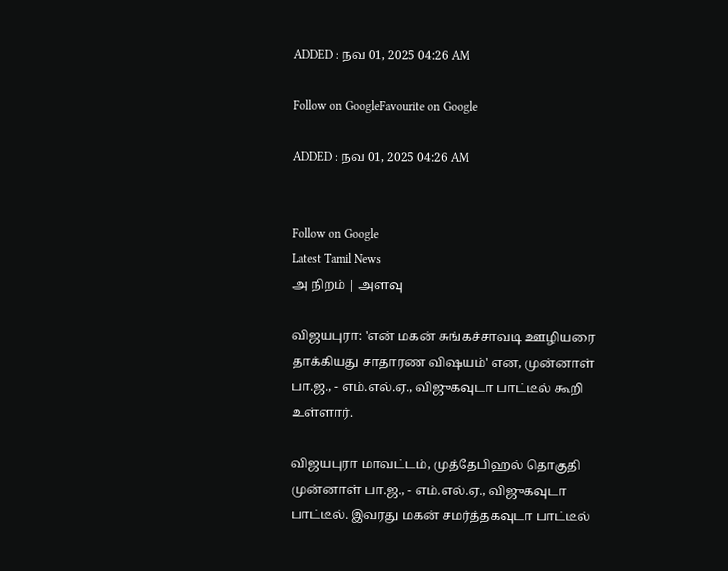ADDED : நவ 01, 2025 04:26 AM

Follow on GoogleFavourite on Google

ADDED : நவ 01, 2025 04:26 AM


Follow on Google
Latest Tamil News
அ நிறம் | அளவு

விஜயபுரா: 'என் மகன் சுங்கச்சாவடி ஊழியரை தாக்கியது சாதாரண விஷயம்' என, முன்னாள் பா.ஜ., - எம்.எல்.ஏ., விஜுகவுடா பாட்டீல் கூறி உள்ளார்.

விஜயபுரா மாவட்டம், முத்தேபிஹல் தொகுதி முன்னாள் பா.ஜ., - எம்.எல்.ஏ., விஜுகவுடா பாட்டீல். இவரது மகன் சமர்த்தகவுடா பாட்டீல்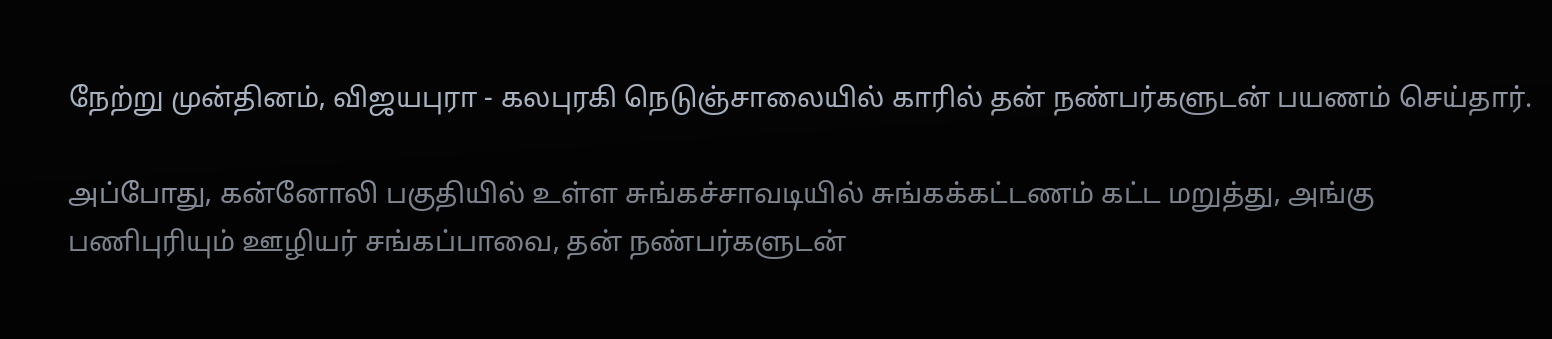நேற்று முன்தினம், விஜயபுரா - கலபுரகி நெடுஞ்சாலையில் காரில் தன் நண்பர்களுடன் பயணம் செய்தார்.

அப்போது, கன்னோலி பகுதியில் உள்ள சுங்கச்சாவடியில் சுங்கக்கட்டணம் கட்ட மறுத்து, அங்கு பணிபுரியும் ஊழியர் சங்கப்பாவை, தன் நண்பர்களுடன்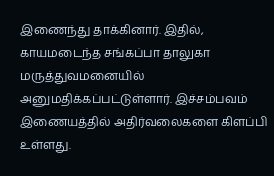இணைந்து தாக்கினார். இதில், காயமடைந்த சங்கப்பா தாலுகா மருத்துவமனையில் அனுமதிக்கப்பட்டுள்ளார். இச்சம்பவம் இணையத்தில் அதிர்வலைகளை கிளப்பி உள்ளது.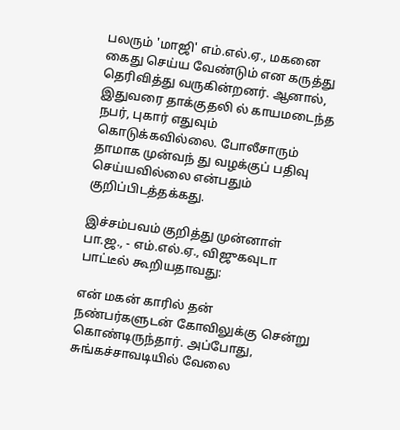பலரும் 'மாஜி' எம்.எல்.ஏ., மகனை கைது செய்ய வேண்டும் என கருத்து தெரிவித்து வருகின்றனர். ஆனால், இதுவரை தாக்குதலி ல் காயமடைந்த நபர், புகார் எதுவும் கொடுக்கவில்லை. போலீசாரும் தாமாக முன்வந் து வழக்குப் பதிவு செய்யவில்லை என்பதும் குறிப்பிடத்தக்கது.

இச்சம்பவம் குறித்து முன்னாள் பா.ஜ., - எம்.எல்.ஏ., விஜுகவுடா பாட்டீல் கூறியதாவது:

என் மகன் காரில் தன் நண்பர்களுடன் கோவிலுக்கு சென்று கொண்டிருந்தார். அப்போது, சுங்கச்சாவடியில் வேலை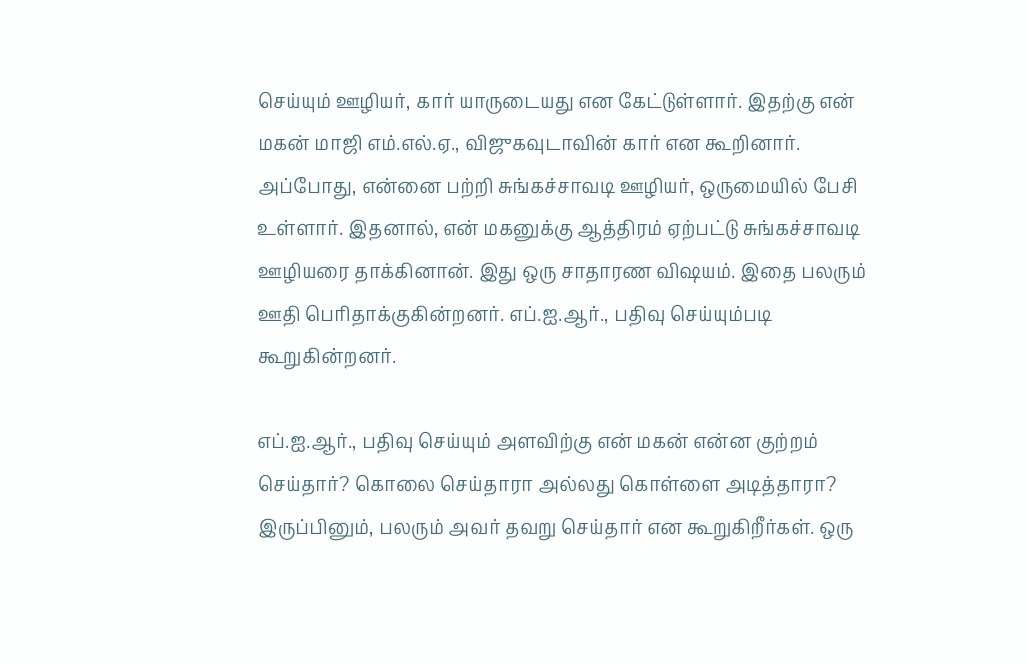செய்யும் ஊழியர், கார் யாருடையது என கேட்டுள்ளார். இதற்கு என் மகன் மாஜி எம்.எல்.ஏ., விஜுகவுடாவின் கார் என கூறினார். அப்போது, என்னை பற்றி சுங்கச்சாவடி ஊழியர், ஒருமையில் பேசி உள்ளார். இதனால், என் மகனுக்கு ஆத்திரம் ஏற்பட்டு சுங்கச்சாவடி ஊழியரை தாக்கினான். இது ஒரு சாதாரண விஷயம். இதை பலரும் ஊதி பெரிதாக்குகின்றனர். எப்.ஐ.ஆர்., பதிவு செய்யும்படி கூறுகின்றனர்.

எப்.ஐ.ஆர்., பதிவு செய்யும் அளவிற்கு என் மகன் என்ன குற்றம் செய்தார்? கொலை செய்தாரா அல்லது கொள்ளை அடித்தாரா? இருப்பினும், பலரும் அவர் தவறு செய்தார் என கூறுகிறீர்கள். ஒரு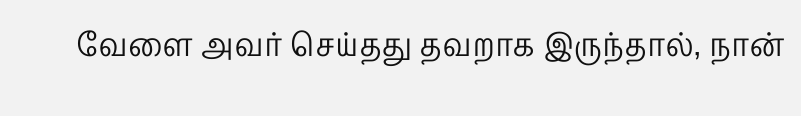வேளை அவர் செய்தது தவறாக இருந்தால், நான்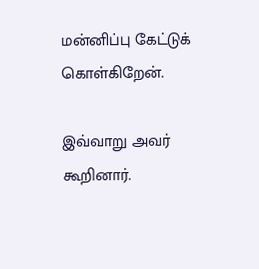மன்னிப்பு கேட்டுக் கொள்கிறேன்.

இவ்வாறு அவர் கூறினார்.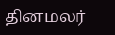தினமலர்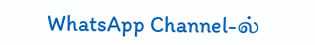WhatsApp Channel-ல்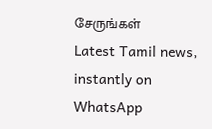சேருங்கள்
Latest Tamil news, instantly on WhatsApp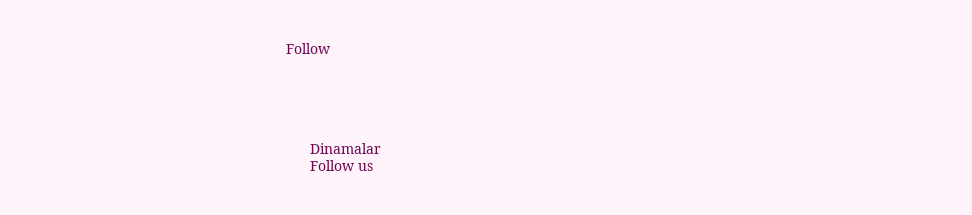Follow





      Dinamalar
      Follow us